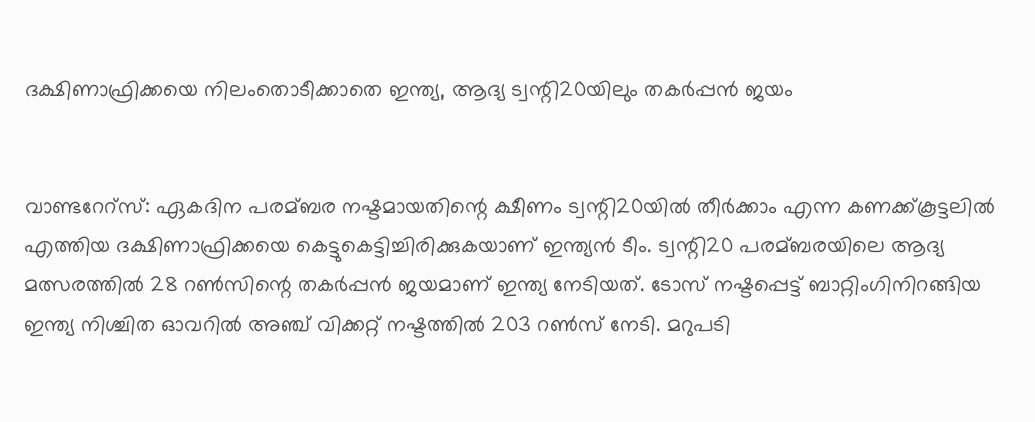ദക്ഷിണാഫ്രിക്കയെ നിലംതൊടീക്കാതെ ഇന്ത്യ, ആദ്യ ട്വന്റി20യിലും തകര്‍പ്പന്‍ ജയം


വാണ്ടറേറ്സ്: ഏകദിന പരമ്ബര നഷ്ടമായതിന്റെ ക്ഷീണം ട്വന്റി20യില്‍ തീര്‍ക്കാം എന്ന കണക്ക്കൂട്ടലില്‍ എത്തിയ ദക്ഷിണാഫ്രിക്കയെ കെട്ടുകെട്ടിച്ചിരിക്കുകയാണ് ഇന്ത്യന്‍ ടീം. ട്വന്റി20 പരമ്ബരയിലെ ആദ്യ മത്സരത്തില്‍ 28 റണ്‍സിന്റെ തകര്‍പ്പന്‍ ജയമാണ് ഇന്ത്യ നേടിയത്. ടോസ് നഷ്ടപ്പെട്ട് ബാറ്റിംഗിനിറങ്ങിയ ഇന്ത്യ നിശ്ചിത ഓവറില്‍ അഞ്ച് വിക്കറ്റ് നഷ്ടത്തില്‍ 203 റണ്‍സ് നേടി. മറുപടി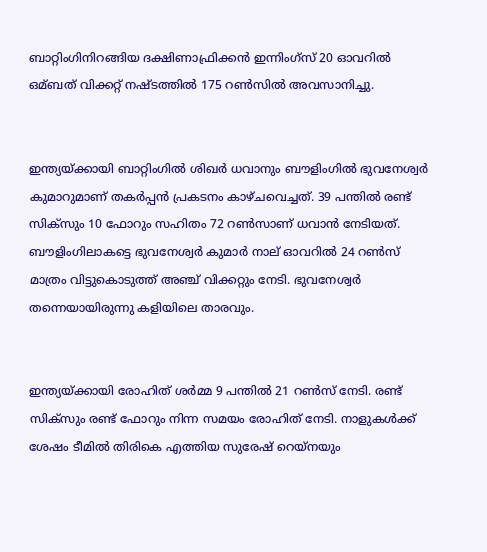ബാറ്റിംഗിനിറങ്ങിയ ദക്ഷിണാഫ്രിക്കന്‍ ഇന്നിംഗ്സ് 20 ഓവറില്‍ ഒമ്ബത് വിക്കറ്റ് നഷ്ടത്തില്‍ 175 റണ്‍സില്‍ അവസാനിച്ചു.


ഇന്ത്യയ്ക്കായി ബാറ്റിംഗില്‍ ശിഖര്‍ ധവാനും ബൗളിംഗില്‍ ഭുവനേശ്വര്‍ കുമാറുമാണ് തകര്‍പ്പന്‍ പ്രകടനം കാഴ്ചവെച്ചത്. 39 പന്തില്‍ രണ്ട് സിക്സും 10 ഫോറും സഹിതം 72 റണ്‍സാണ് ധവാന്‍ നേടിയത്. ബൗളിംഗിലാകട്ടെ ഭുവനേശ്വര്‍ കുമാര്‍ നാല് ഓവറില്‍ 24 റണ്‍സ് മാത്രം വിട്ടുകൊടുത്ത് അഞ്ച് വിക്കറ്റും നേടി. ഭുവനേശ്വര്‍ തന്നെയായിരുന്നു കളിയിലെ താരവും.


ഇന്ത്യയ്ക്കായി രോഹിത് ശര്‍മ്മ 9 പന്തില്‍ 21 റണ്‍സ് നേടി. രണ്ട് സിക്സും രണ്ട് ഫോറും നിന്ന സമയം രോഹിത് നേടി. നാളുകള്‍ക്ക് ശേഷം ടീമില്‍ തിരികെ എത്തിയ സുരേഷ് റെയ്നയും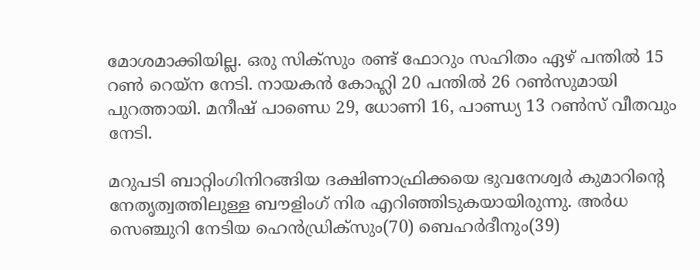മോശമാക്കിയില്ല. ഒരു സിക്സും രണ്ട് ഫോറും സഹിതം ഏഴ് പന്തില്‍ 15 റണ്‍ റെയ്ന നേടി. നായകന്‍ കോഹ്ലി 20 പന്തില്‍ 26 റണ്‍സുമായി പുറത്തായി. മനീഷ് പാണ്ഡെ 29, ധോണി 16, പാണ്ഡ്യ 13 റണ്‍സ് വീതവും നേടി.

മറുപടി ബാറ്റിംഗിനിറങ്ങിയ ദക്ഷിണാഫ്രിക്കയെ ഭുവനേശ്വര്‍ കുമാറിന്റെ നേതൃത്വത്തിലുള്ള ബൗളിംഗ് നിര എറിഞ്ഞിടുകയായിരുന്നു. അര്‍ധ സെഞ്ചുറി നേടിയ ഹെന്‍ഡ്രിക്സും(70) ബെഹര്‍ദീനും(39)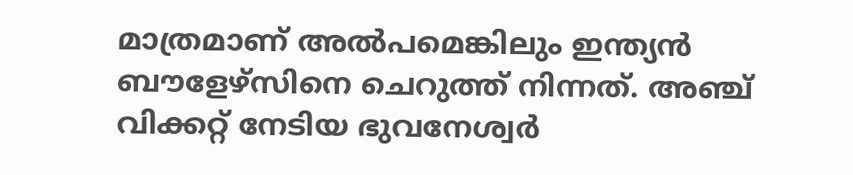മാത്രമാണ് അല്‍പമെങ്കിലും ഇന്ത്യന്‍ ബൗളേഴ്സിനെ ചെറുത്ത് നിന്നത്. അഞ്ച് വിക്കറ്റ് നേടിയ ഭുവനേശ്വര്‍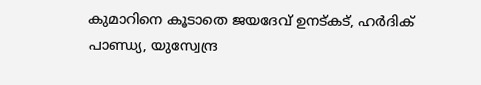കുമാറിനെ കൂടാതെ ജയദേവ് ഉനട്കട്, ഹര്‍ദിക് പാണ്ഡ്യ, യുസ്വേന്ദ്ര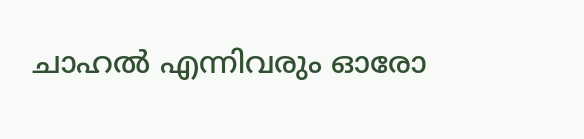ചാഹല്‍ എന്നിവരും ഓരോ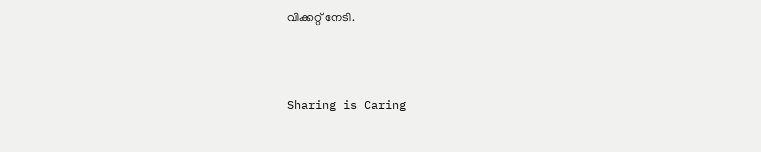വിക്കറ്റ് നേടി.



Sharing is Caring